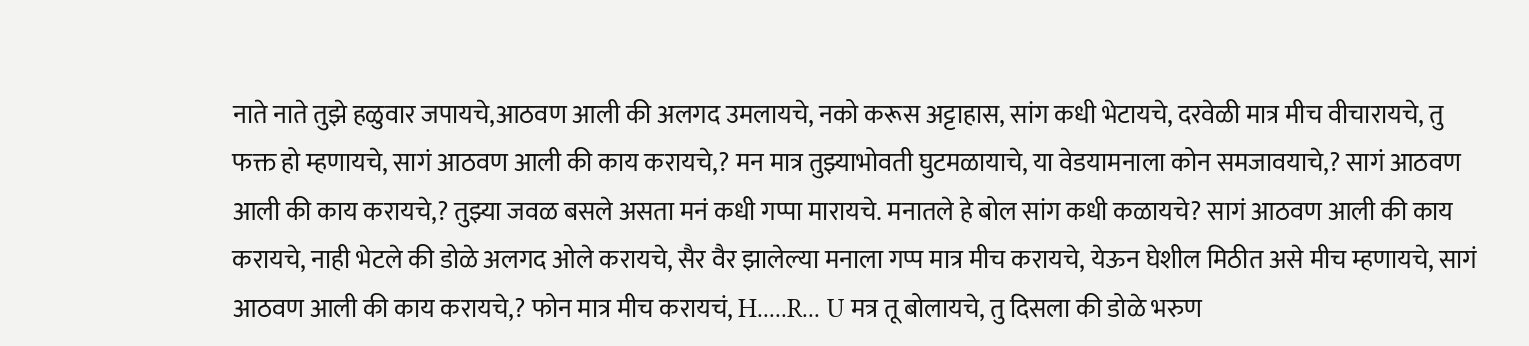नाते नाते तुझे हळुवार जपायचे,आठवण आली की अलगद उमलायचे, नको करूस अट्टाहास, सांग कधी भेटायचे, दरवेळी मात्र मीच वीचारायचे, तु फक्त हो म्हणायचे, सागं आठवण आली की काय करायचे,? मन मात्र तुझ्याभोवती घुटमळायाचे, या वेडयामनाला कोन समजावयाचे,? सागं आठवण आली की काय करायचे,? तुझ्या जवळ बसले असता मनं कधी गप्पा मारायचे. मनातले हे बोल सांग कधी कळायचे? सागं आठवण आली की काय करायचे, नाही भेटले की डोळे अलगद ओले करायचे, सैर वैर झालेल्या मनाला गप्प मात्र मीच करायचे, येऊन घेशील मिठीत असे मीच म्हणायचे, सागं आठवण आली की काय करायचे,? फोन मात्र मीच करायचं, H.....R... U मत्र तू बोलायचे, तु दिसला की डोळे भरुण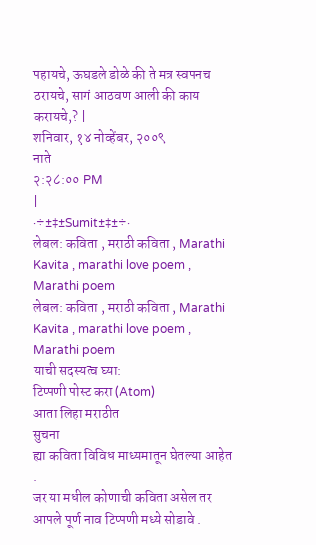पहायचे, ऊघडले डोळे की ते मत्र स्वपनच ठरायचे, सागं आठवण आली की काय करायचे,? |
शनिवार, १४ नोव्हेंबर, २००९
नाते
२:२८:०० PM
|
·÷±‡±Sumit±‡±÷·
लेबल: कविता , मराठी कविता , Marathi Kavita , marathi love poem , Marathi poem
लेबल: कविता , मराठी कविता , Marathi Kavita , marathi love poem , Marathi poem
याची सदस्यत्व घ्या:
टिप्पणी पोस्ट करा (Atom)
आता लिहा मराठीत
सुचना
ह्या कविता विविध माध्यमातून घेतल्या आहेत .
जर या मधील कोणाची कविता असेल तर आपले पूर्ण नाव टिप्पणी मध्ये सोडावे .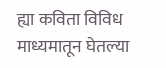ह्या कविता विविध माध्यमातून घेतल्या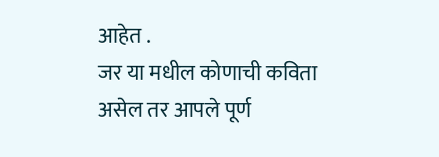आहेत .
जर या मधील कोणाची कविता असेल तर आपले पूर्ण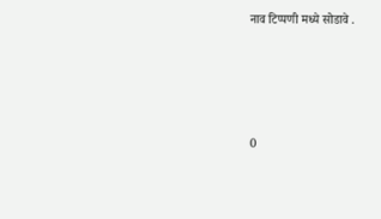नाव टिप्पणी मध्ये सोडावे .




0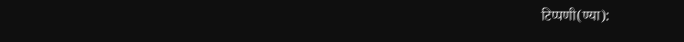टिप्पणी(ण्या):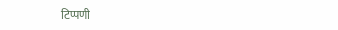टिप्पणी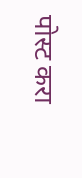पोस्ट करा